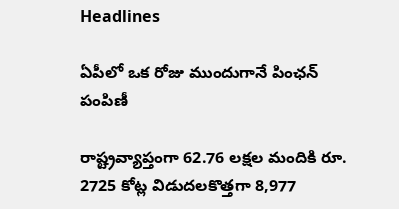Headlines

ఏపీలో ఒక రోజు ముందుగానే పింఛన్‌ పంపిణీ

రాష్ట్రవ్యాప్తంగా 62.76 లక్షల మందికి రూ. 2725 కోట్ల విడుదలకొత్తగా 8,977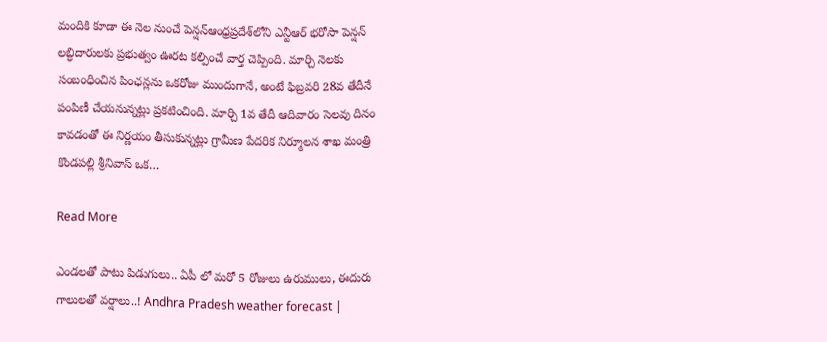మందికి కూడా ఈ నెల నుంచే పెన్షన్ఆంధ్రప్రదేశ్‌లోని ఎన్టీఆర్ భరోసా పెన్షన్ లబ్ధిదారులకు ప్రభుత్వం ఊరట కల్పించే వార్త చెప్పింది. మార్చి నెలకు సంబంధించిన పింఛన్లను ఒకరోజు ముందుగానే, అంటే ఫిబ్రవరి 28వ తేదీనే పంపిణీ చేయనున్నట్లు ప్రకటించింది. మార్చి 1వ తేదీ ఆదివారం సెలవు దినం కావడంతో ఈ నిర్ణయం తీసుకున్నట్లు గ్రామీణ పేదరిక నిర్మూలన శాఖ మంత్రి కొండపల్లి శ్రీనివాస్ ఒక…

Read More

ఎండలతో పాటు పిడుగులు.. ఏపీ లో మరో 5 రోజులు ఉరుములు, ఈదురు గాలులతో వర్షాలు..! Andhra Pradesh weather forecast |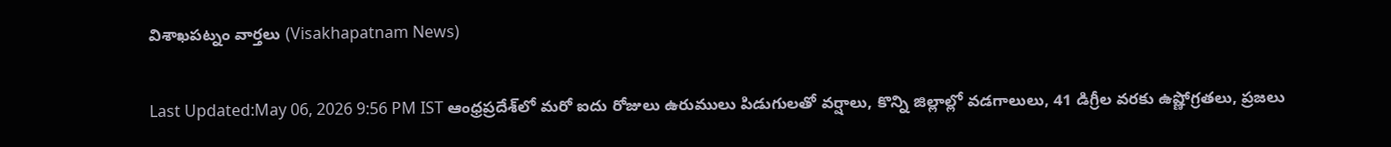విశాఖపట్నం వార్తలు (Visakhapatnam News)

Last Updated:May 06, 2026 9:56 PM IST ఆంధ్రప్రదేశ్‌లో మరో ఐదు రోజులు ఉరుములు పిడుగులతో వర్షాలు, కొన్ని జిల్లాల్లో వడగాలులు, 41 డిగ్రీల వరకు ఉష్ణోగ్రతలు, ప్రజలు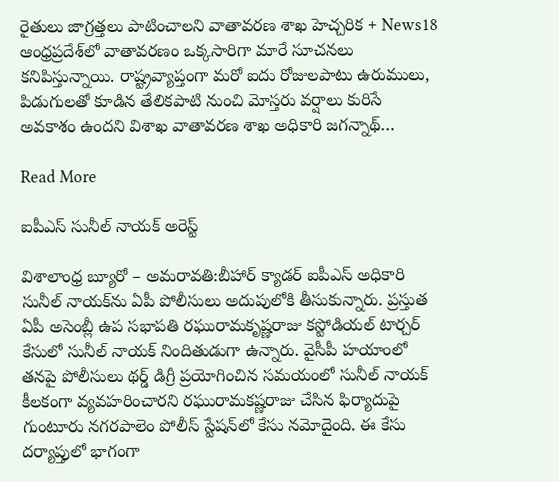రైతులు జాగ్రత్తలు పాటించాలని వాతావరణ శాఖ హెచ్చరిక + News18 ఆంధ్రప్రదేశ్‌లో వాతావరణం ఒక్కసారిగా మారే సూచనలు కనిపిస్తున్నాయి. రాష్ట్రవ్యాప్తంగా మరో ఐదు రోజులపాటు ఉరుములు, పిడుగులతో కూడిన తేలికపాటి నుంచి మోస్తరు వర్షాలు కురిసే అవకాశం ఉందని విశాఖ వాతావరణ శాఖ అధికారి జగన్నాథ్…

Read More

ఐపీఎస్ సునీల్ నాయక్ అరెస్ట్

విశాలాంధ్ర బ్యూరో – అమరావతి:బీహార్ క్యాడర్ ఐపీఎస్ అధికారి సునీల్ నాయక్‌ను ఏపీ పోలీసులు అదుపులోకి తీసుకున్నారు. ప్రస్తుత ఏపీ అసెంబ్లీ ఉప సభాపతి రఘురామకృష్ణరాజు కస్టోడియల్ టార్చర్ కేసులో సునీల్ నాయక్ నిందితుడుగా ఉన్నారు. వైసీపీ హయాంలో తనపై పోలీసులు థర్డ్ డిగ్రీ ప్రయోగించిన సమయంలో సునీల్ నాయక్ కీలకంగా వ్యవహరించారని రఘురామకష్ణరాజు చేసిన ఫిర్యాదుపై గుంటూరు నగరపాలెం పోలీస్ స్టేషన్‌లో కేసు నమోదైంది. ఈ కేసు దర్యాప్తులో భాగంగా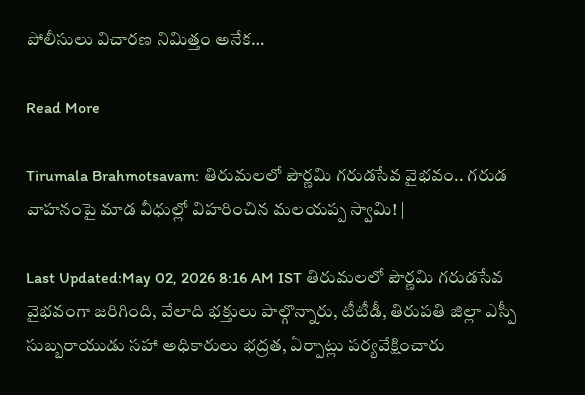పోలీసులు విచారణ నిమిత్తం అనేక…

Read More

Tirumala Brahmotsavam: తిరుమలలో పౌర్ణమి గరుడసేవ వైభవం.. గరుడ వాహనంపై మాడ వీధుల్లో విహరించిన మలయప్ప స్వామి! |

Last Updated:May 02, 2026 8:16 AM IST తిరుమలలో పౌర్ణమి గరుడసేవ వైభవంగా జరిగింది, వేలాది భక్తులు పాల్గొన్నారు, టీటీడీ, తిరుపతి జిల్లా ఎస్పీ సుబ్బరాయుడు సహా అధికారులు భద్రత, ఏర్పాట్లు పర్యవేక్షించారు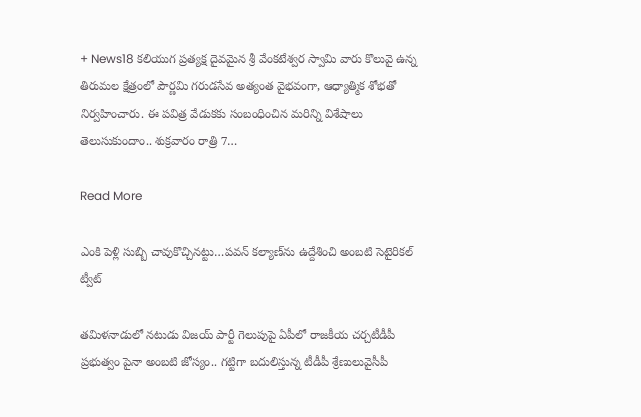+ News18 కలియుగ ప్రత్యక్ష దైవమైన శ్రీ వేంకటేశ్వర స్వామి వారు కొలువై ఉన్న తిరుమల క్షేత్రంలో పౌర్ణమి గరుడసేవ అత్యంత వైభవంగా, ఆధ్యాత్మిక శోభతో నిర్వహించారు. ఈ పవిత్ర వేడుకకు సంబంధించిన మరిన్ని విశేషాలు తెలుసుకుందాం.. శుక్రవారం రాత్రి 7…

Read More

ఎంకి పెళ్లి సుబ్బి చావుకొచ్చినట్టు…పవన్ కల్యాణ్‌ను ఉద్దేశించి అంబ‌టి సెటైరిక‌ల్ ట్వీట్

తమిళనాడులో నటుడు విజయ్ పార్టీ గెలుపుపై ఏపీలో రాజకీయ చర్చటీడీపీ ప్రభుత్వం పైనా అంబటి జోస్యం.. గట్టిగా బదులిస్తున్న టీడీపీ శ్రేణులువైసీపీ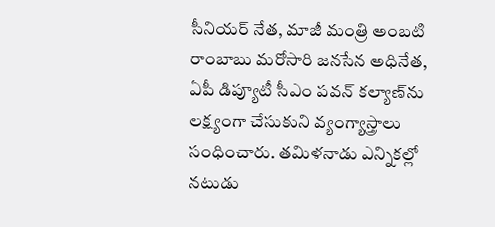సీనియర్ నేత, మాజీ మంత్రి అంబటి రాంబాబు మరోసారి జనసేన అధినేత, ఏపీ డిప్యూటీ సీఎం పవన్ కల్యాణ్‌ను లక్ష్యంగా చేసుకుని వ్యంగ్యాస్త్రాలు సంధించారు. తమిళనాడు ఎన్నికల్లో నటుడు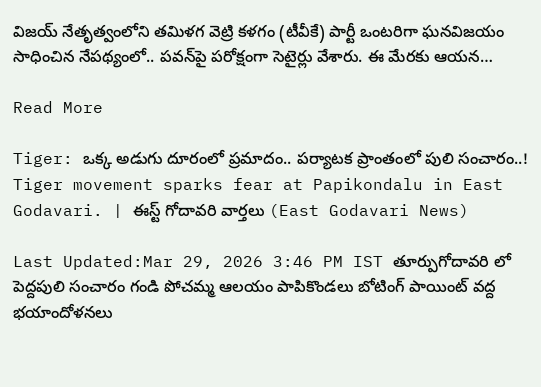విజయ్ నేతృత్వంలోని తమిళగ వెట్రి కళగం (టీవీకే) పార్టీ ఒంటరిగా ఘనవిజయం సాధించిన నేపథ్యంలో.. పవన్‌పై పరోక్షంగా సెటైర్లు వేశారు. ఈ మేరకు ఆయన…

Read More

Tiger: ఒక్క అడుగు దూరంలో ప్రమాదం.. పర్యాటక ప్రాంతంలో పులి సంచారం..! Tiger movement sparks fear at Papikondalu in East Godavari. | ఈస్ట్ గోదావరి వార్తలు (East Godavari News)

Last Updated:Mar 29, 2026 3:46 PM IST తూర్పుగోదావరి లో పెద్దపులి సంచారం గండి పోచమ్మ ఆలయం పాపికొండలు బోటింగ్ పాయింట్ వద్ద భయాందోళనలు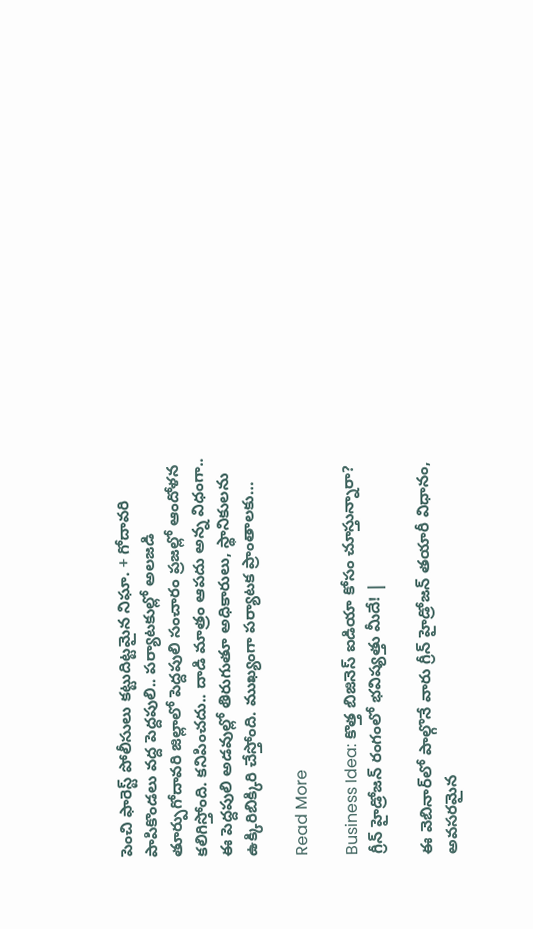పెంచి ఫారెస్ట్ పోలీసులు కట్టుదిట్టమైన నిఘా. + గోదావరి పాపికొండలు వద్ద పెద్దపులి.. పర్యాటకుల్లో అలజడి తూర్పుగోదావరి జిల్లాలో పెద్దపులి సంచారం ప్రజల్లో ఆందోళన కలిగిస్తోంది. కనిపించదు.. దాడి మాత్రం ఆపదు అన్న విధంగా.. ఈ పెద్దపులి అడవుల్లో తిరుగుతూ అధికారులు, స్థానికులను ఉక్కిరిబిక్కిరి చేస్తోంది. ముఖ్యంగా పర్యాటక ప్రాంతాలకు…

Read More

Business Idea: కొత్త బిజినెస్ ఐడియా కోసం చూస్తున్నారా? గ్రీన్ హైడ్రోజన్ రంగంలో భవిష్యత్తు మీదే! |

ఈ వెబినార్‌లో పాల్గొనే వారు గ్రీన్ హైడ్రోజన్ తయారీ విధానం, అవసరమైన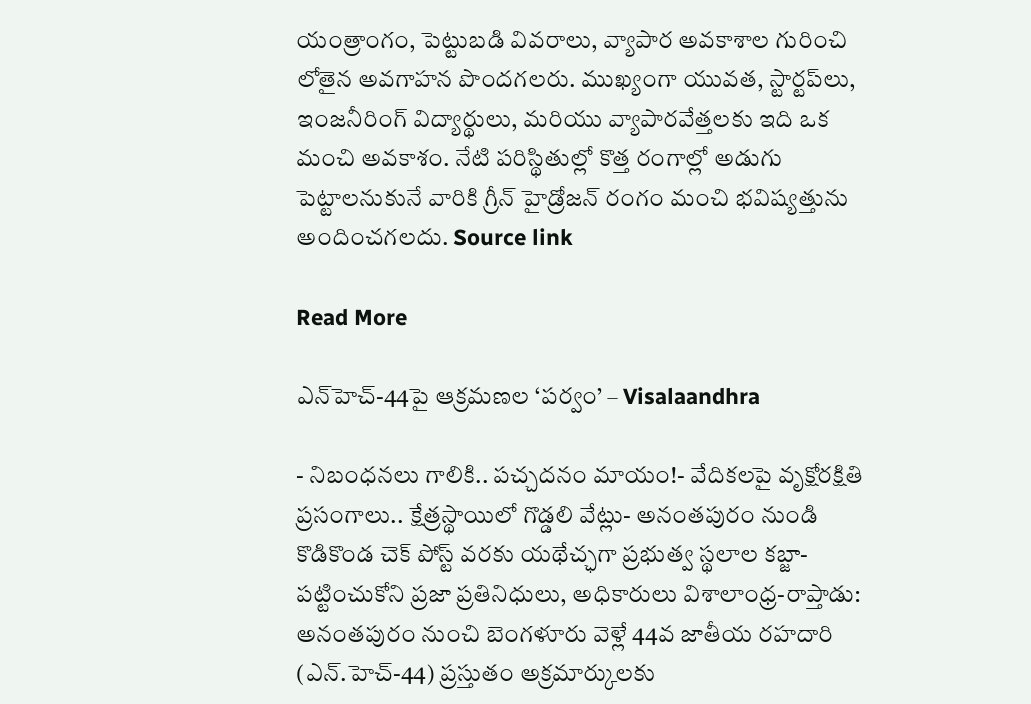యంత్రాంగం, పెట్టుబడి వివరాలు, వ్యాపార అవకాశాల గురించి లోతైన అవగాహన పొందగలరు. ముఖ్యంగా యువత, స్టార్టప్‌లు, ఇంజనీరింగ్ విద్యార్థులు, మరియు వ్యాపారవేత్తలకు ఇది ఒక మంచి అవకాశం. నేటి పరిస్థితుల్లో కొత్త రంగాల్లో అడుగు పెట్టాలనుకునే వారికి గ్రీన్ హైడ్రోజన్ రంగం మంచి భవిష్యత్తును అందించగలదు. Source link

Read More

ఎన్‌హెచ్-44పై ఆక్రమణల ‘పర్వం’ – Visalaandhra

- నిబంధనలు గాలికి.. పచ్చదనం మాయం!- వేదికలపై వృక్షోరక్షితి ప్రసంగాలు.. క్షేత్రస్థాయిలో గొడ్డలి వేట్లు- అనంతపురం నుండి కొడికొండ చెక్ పోస్ట్ వరకు యథేచ్ఛగా ప్రభుత్వ స్థలాల కబ్జా- పట్టించుకోని ప్రజా ప్రతినిధులు, అధికారులు విశాలాంధ్ర-రాప్తాడు: అనంతపురం నుంచి బెంగళూరు వెళ్లే 44వ జాతీయ రహదారి (ఎన్.హెచ్-44) ప్రస్తుతం అక్రమార్కులకు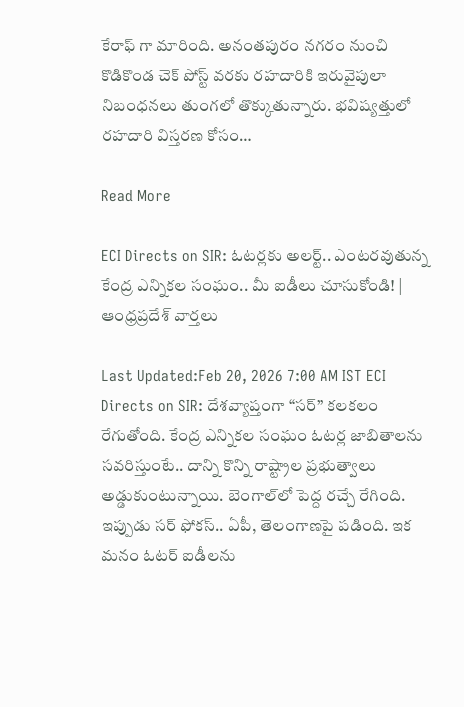కేరాఫ్ గా మారింది. అనంతపురం నగరం నుంచి కొడికొండ చెక్ పోస్ట్ వరకు రహదారికి ఇరువైపులా నిబంధనలు తుంగలో తొక్కుతున్నారు. భవిష్యత్తులో రహదారి విస్తరణ కోసం…

Read More

ECI Directs on SIR: ఓటర్లకు అలర్ట్.. ఎంటరవుతున్న కేంద్ర ఎన్నికల సంఘం.. మీ ఐడీలు చూసుకోండి! | ఆంధ్రప్రదేశ్ వార్తలు

Last Updated:Feb 20, 2026 7:00 AM IST ECI Directs on SIR: దేశవ్యాప్తంగా “సర్” కలకలం రేగుతోంది. కేంద్ర ఎన్నికల సంఘం ఓటర్ల జాబితాలను సవరిస్తుంటే.. దాన్ని కొన్ని రాష్ట్రాల ప్రభుత్వాలు అడ్డుకుంటున్నాయి. బెంగాల్‌లో పెద్ద రచ్చే రేగింది. ఇప్పుడు సర్ ఫోకస్.. ఏపీ, తెలంగాణపై పడింది. ఇక మనం ఓటర్ ఐడీలను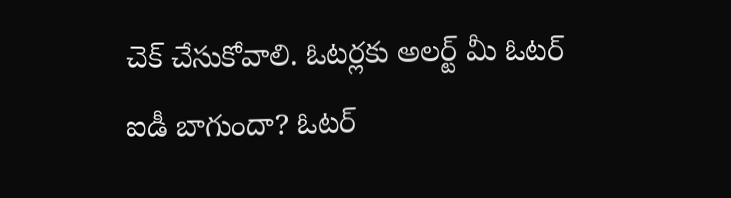చెక్ చేసుకోవాలి. ఓటర్లకు అలర్ట్ మీ ఓటర్ ఐడీ బాగుందా? ఓటర్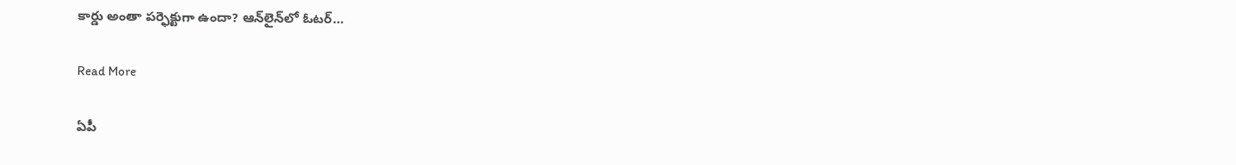కార్డు అంతా పర్ఫెక్టుగా ఉందా? ఆన్‌లైన్‌లో ఓటర్…

Read More

ఏపీ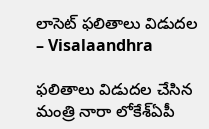లాసెట్ ఫలితాలు విడుదల – Visalaandhra

ఫలితాలు విడుదల చేసిన మంత్రి నారా లోకేశ్ఏపీ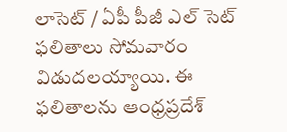లాసెట్ / ఏపీ పీజీ ఎల్ సెట్ ఫలితాలు సోమవారం విడుదలయ్యాయి. ఈ ఫలితాలను ఆంధ్రప్రదేశ్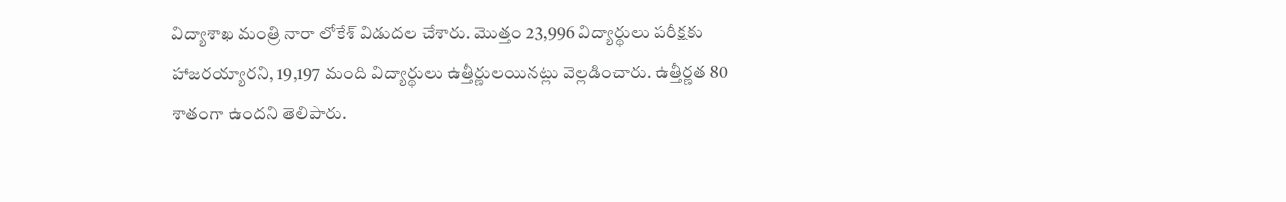విద్యాశాఖ మంత్రి నారా లోకేశ్ విడుదల చేశారు. మొత్తం 23,996 విద్యార్థులు పరీక్షకు హాజరయ్యారని, 19,197 మంది విద్యార్థులు ఉత్తీర్ణులయినట్లు వెల్లడించారు. ఉత్తీర్ణత 80 శాతంగా ఉందని తెలిపారు.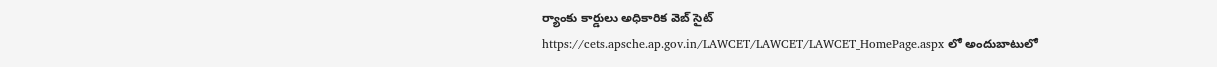ర్యాంకు కార్డులు అధికారిక వెబ్ సైట్ https://cets.apsche.ap.gov.in/LAWCET/LAWCET/LAWCET_HomePage.aspx లో అందుబాటులో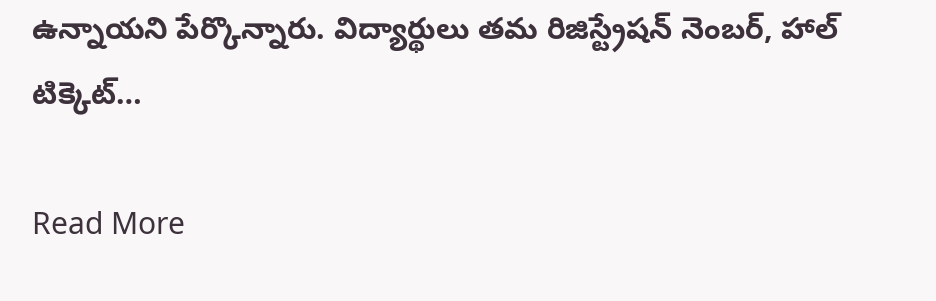ఉన్నాయని పేర్కొన్నారు. విద్యార్థులు తమ రిజిస్ట్రేషన్ నెంబర్, హాల్ టిక్కెట్…

Read More